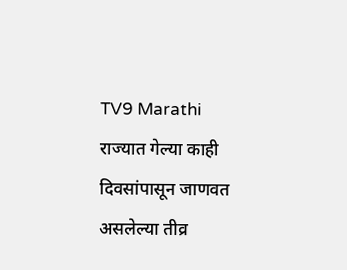TV9 Marathi
राज्यात गेल्या काही दिवसांपासून जाणवत असलेल्या तीव्र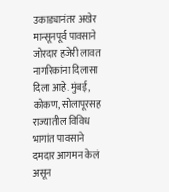उकाड्यानंतर अखेर मान्सूनपूर्व पावसाने जोरदार हजेरी लावत नागरिकांना दिलासा दिला आहे. मुंबई, कोकण, सोलापूरसह राज्यातील विविध भागांत पावसाने दमदार आगमन केलं असून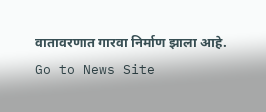वातावरणात गारवा निर्माण झाला आहे.
Go to News Site